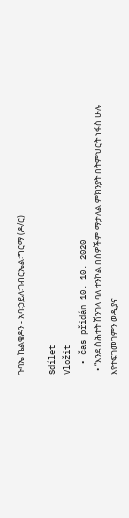ጉባኤ ኬልቄዶን - አባ፡ኃይለ፡ገብርኤል፡ግርማ (ዶ/ር)

Sdílet
Vložit
  • čas přidán 10. 10. 2020
  • “እንደ ስሕተት ሽንገላ ባለ ተንኮል በሰዎችም ማታለል ምክንያት በትምህርት ነፋስ ሁሉ እየተፍገመገምን ወዲያና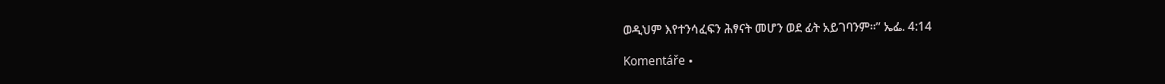ወዲህም እየተንሳፈፍን ሕፃናት መሆን ወደ ፊት አይገባንም።” ኤፌ. 4:14

Komentáře •